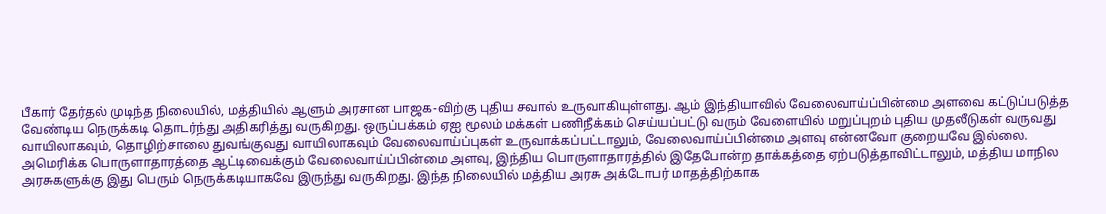பீகார் தேர்தல் முடிந்த நிலையில், மத்தியில் ஆளும் அரசான பாஜக-விற்கு புதிய சவால் உருவாகியுள்ளது. ஆம் இந்தியாவில் வேலைவாய்ப்பின்மை அளவை கட்டுப்படுத்த வேண்டிய நெருக்கடி தொடர்ந்து அதிகரித்து வருகிறது. ஒருப்பக்கம் ஏஐ மூலம் மக்கள் பணிநீக்கம் செய்யப்பட்டு வரும் வேளையில் மறுப்புறம் புதிய முதலீடுகள் வருவது வாயிலாகவும், தொழிற்சாலை துவங்குவது வாயிலாகவும் வேலைவாய்ப்புகள் உருவாக்கப்பட்டாலும், வேலைவாய்ப்பின்மை அளவு என்னவோ குறையவே இல்லை.
அமெரிக்க பொருளாதாரத்தை ஆட்டிவைக்கும் வேலைவாய்ப்பின்மை அளவு, இந்திய பொருளாதாரத்தில் இதேபோன்ற தாக்கத்தை ஏற்படுத்தாவிட்டாலும், மத்திய மாநில அரசுகளுக்கு இது பெரும் நெருக்கடியாகவே இருந்து வருகிறது. இந்த நிலையில் மத்திய அரசு அக்டோபர் மாதத்திற்காக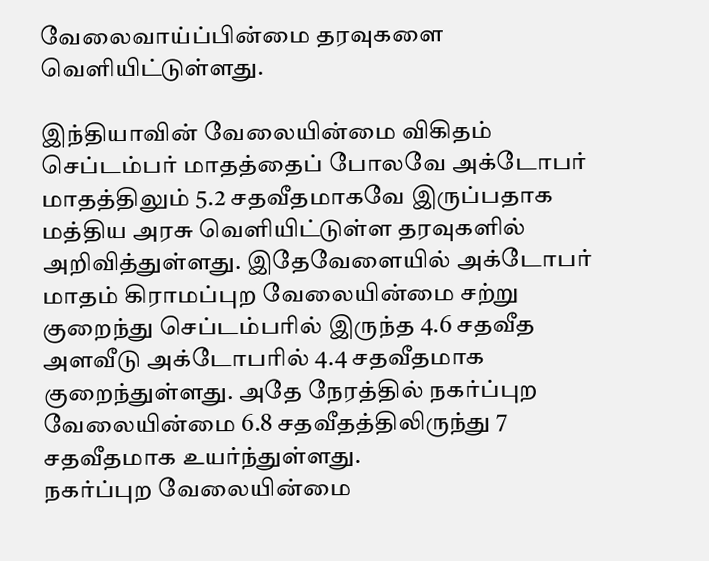வேலைவாய்ப்பின்மை தரவுகளை வெளியிட்டுள்ளது.

இந்தியாவின் வேலையின்மை விகிதம் செப்டம்பர் மாதத்தைப் போலவே அக்டோபர் மாதத்திலும் 5.2 சதவீதமாகவே இருப்பதாக மத்திய அரசு வெளியிட்டுள்ள தரவுகளில் அறிவித்துள்ளது. இதேவேளையில் அக்டோபர் மாதம் கிராமப்புற வேலையின்மை சற்று குறைந்து செப்டம்பரில் இருந்த 4.6 சதவீத அளவீடு அக்டோபரில் 4.4 சதவீதமாக குறைந்துள்ளது. அதே நேரத்தில் நகர்ப்புற வேலையின்மை 6.8 சதவீதத்திலிருந்து 7 சதவீதமாக உயர்ந்துள்ளது.
நகர்ப்புற வேலையின்மை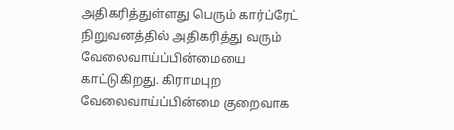அதிகரித்துள்ளது பெரும் கார்ப்ரேட் நிறுவனத்தில் அதிகரித்து வரும் வேலைவாய்ப்பின்மையை காட்டுகிறது. கிராமபுற வேலைவாய்ப்பின்மை குறைவாக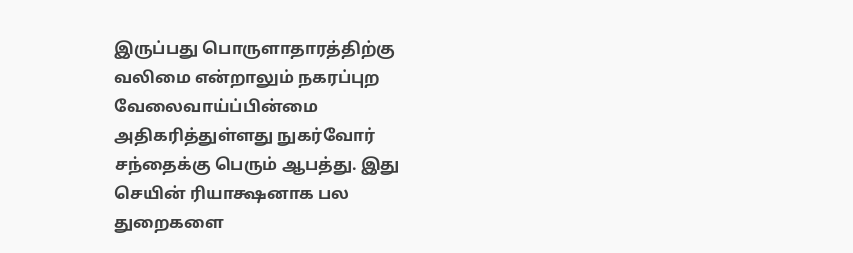இருப்பது பொருளாதாரத்திற்கு வலிமை என்றாலும் நகரப்புற வேலைவாய்ப்பின்மை அதிகரித்துள்ளது நுகர்வோர் சந்தைக்கு பெரும் ஆபத்து. இது செயின் ரியாக்ஷனாக பல துறைகளை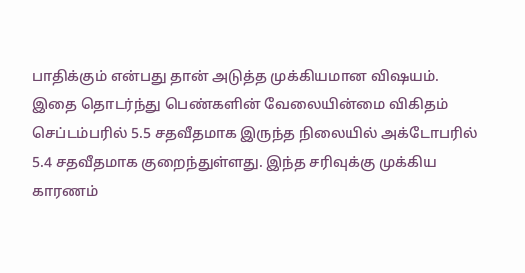பாதிக்கும் என்பது தான் அடுத்த முக்கியமான விஷயம்.
இதை தொடர்ந்து பெண்களின் வேலையின்மை விகிதம் செப்டம்பரில் 5.5 சதவீதமாக இருந்த நிலையில் அக்டோபரில் 5.4 சதவீதமாக குறைந்துள்ளது. இந்த சரிவுக்கு முக்கிய காரணம்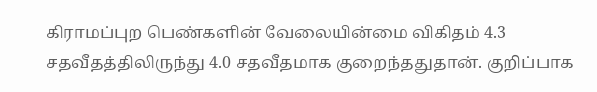கிராமப்புற பெண்களின் வேலையின்மை விகிதம் 4.3 சதவீதத்திலிருந்து 4.0 சதவீதமாக குறைந்ததுதான். குறிப்பாக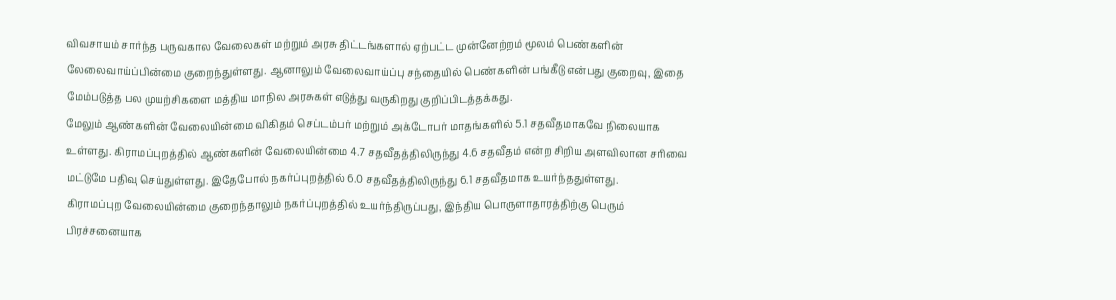விவசாயம் சார்ந்த பருவகால வேலைகள் மற்றும் அரசு திட்டங்களால் ஏற்பட்ட முன்னேற்றம் மூலம் பெண்களின் லேலைவாய்ப்பின்மை குறைந்துள்ளது. ஆனாலும் வேலைவாய்ப்பு சந்தையில் பெண்களின் பங்கீடு என்பது குறைவு, இதை மேம்படுத்த பல முயற்சிகளை மத்திய மாநில அரசுகள் எடுத்து வருகிறது குறிப்பிடத்தக்கது.
மேலும் ஆண்களின் வேலையின்மை விகிதம் செப்டம்பர் மற்றும் அக்டோபர் மாதங்களில் 5.1 சதவீதமாகவே நிலையாக உள்ளது. கிராமப்புறத்தில் ஆண்களின் வேலையின்மை 4.7 சதவீதத்திலிருந்து 4.6 சதவீதம் என்ற சிறிய அளவிலான சரிவை மட்டுமே பதிவு செய்துள்ளது. இதேபோல் நகர்ப்புறத்தில் 6.0 சதவீதத்திலிருந்து 6.1 சதவீதமாக உயர்ந்ததுள்ளது.
கிராமப்புற வேலையின்மை குறைந்தாலும் நகர்ப்புறத்தில் உயர்ந்திருப்பது, இந்திய பொருளாதாரத்திற்கு பெரும் பிரச்சனையாக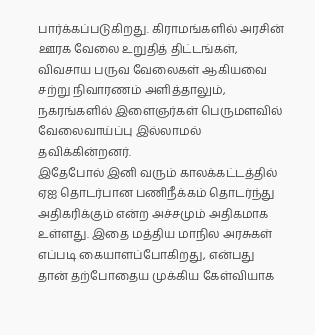பார்க்கப்படுகிறது. கிராமங்களில் அரசின் ஊரக வேலை உறுதித் திட்டங்கள், விவசாய பருவ வேலைகள் ஆகியவை சற்று நிவாரணம் அளித்தாலும், நகரங்களில் இளைஞர்கள் பெருமளவில் வேலைவாய்ப்பு இல்லாமல் தவிக்கின்றனர்.
இதேபோல் இனி வரும் காலக்கட்டத்தில் ஏஐ தொடர்பான பணிநீக்கம் தொடர்ந்து அதிகரிக்கும் என்ற அச்சமும் அதிகமாக உள்ளது. இதை மத்திய மாநில அரசுகள் எப்படி கையாளப்போகிறது, என்பது தான் தற்போதைய முக்கிய கேள்வியாக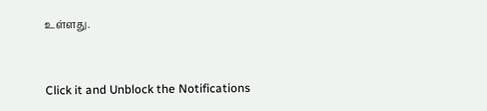உள்ளது.


Click it and Unblock the Notifications